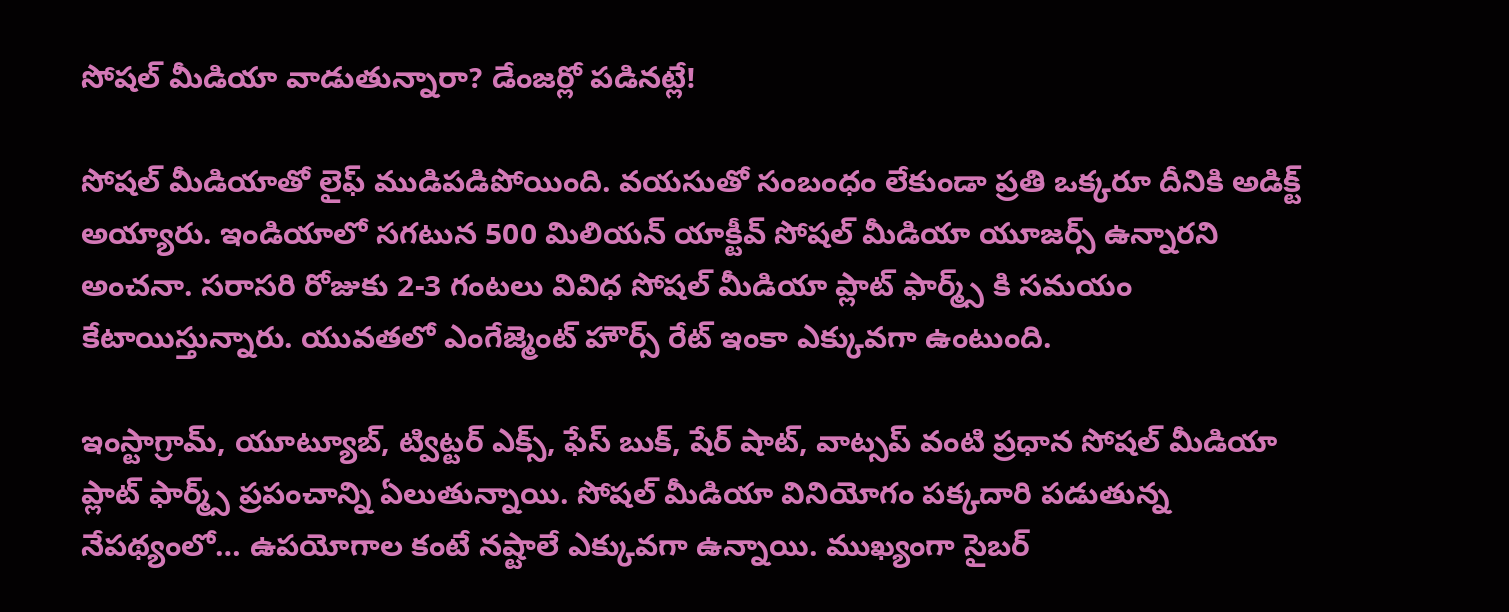సోషల్ మీడియా వాడుతున్నారా? డేంజర్లో పడినట్లే!

సోషల్ మీడియాతో లైఫ్ ముడిపడిపోయింది. వయసుతో సంబంధం లేకుండా ప్రతి ఒక్కరూ దీనికి అడిక్ట్ అయ్యారు. ఇండియాలో సగటున 500 మిలియన్ యాక్టీవ్ సోషల్ మీడియా యూజర్స్ ఉన్నారని అంచనా. సరాసరి రోజుకు 2-3 గంటలు వివిధ సోషల్ మీడియా ప్లాట్ ఫార్మ్స్ కి సమయం కేటాయిస్తున్నారు. యువతలో ఎంగేజ్మెంట్ హౌర్స్ రేట్ ఇంకా ఎక్కువగా ఉంటుంది.

ఇంస్టాగ్రామ్, యూట్యూబ్, ట్విట్టర్ ఎక్స్, ఫేస్ బుక్, షేర్ షాట్, వాట్సప్ వంటి ప్రధాన సోషల్ మీడియా ప్లాట్ ఫార్మ్స్ ప్రపంచాన్ని ఏలుతున్నాయి. సోషల్ మీడియా వినియోగం పక్కదారి పడుతున్న నేపథ్యంలో… ఉపయోగాల కంటే నష్టాలే ఎక్కువగా ఉన్నాయి. ముఖ్యంగా సైబర్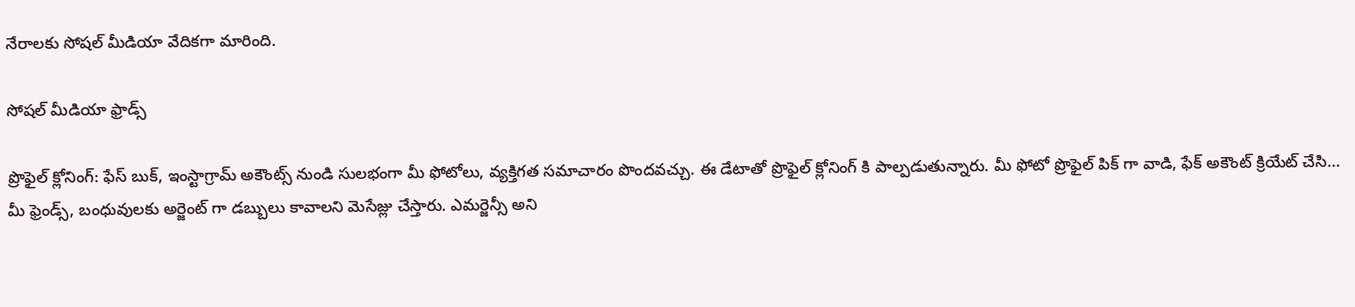నేరాలకు సోషల్ మీడియా వేదికగా మారింది.

సోషల్ మీడియా ఫ్రాడ్స్

ప్రొఫైల్ క్లోనింగ్: ఫేస్ బుక్, ఇంస్టాగ్రామ్ అకౌంట్స్ నుండి సులభంగా మీ ఫోటోలు, వ్యక్తిగత సమాచారం పొందవచ్చు. ఈ డేటాతో ప్రొఫైల్ క్లోనింగ్ కి పాల్పడుతున్నారు. మీ ఫోటో ప్రొఫైల్ పిక్ గా వాడి, ఫేక్ అకౌంట్ క్రియేట్ చేసి… మీ ఫ్రెండ్స్, బంధువులకు అర్జెంట్ గా డబ్బులు కావాలని మెసేజ్లు చేస్తారు. ఎమర్జెన్సీ అని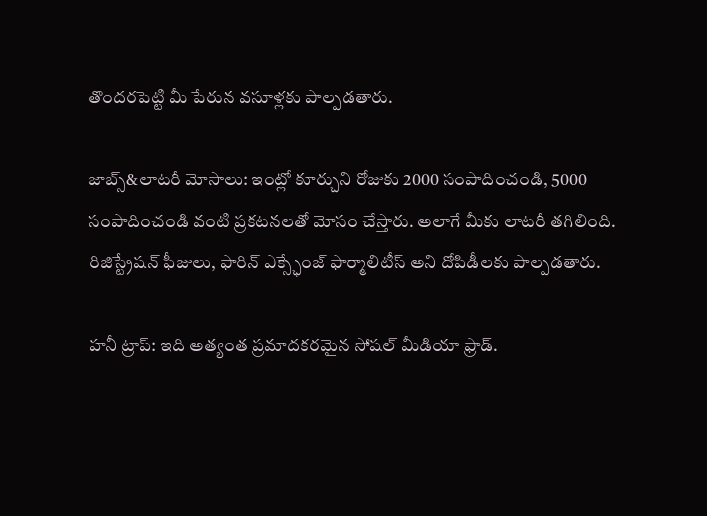తొందరపెట్టి మీ పేరున వసూళ్లకు పాల్పడతారు.

జాబ్స్&లాటరీ మోసాలు: ఇంట్లో కూర్చుని రోజుకు 2000 సంపాదించండి, 5000 సంపాదించండి వంటి ప్రకటనలతో మోసం చేస్తారు. అలాగే మీకు లాటరీ తగిలింది. రిజిస్ట్రేషన్ ఫీజులు, ఫారిన్ ఎక్స్ఛేంజ్ ఫార్మాలిటీస్ అని దోపిడీలకు పాల్పడతారు.

హనీ ట్రాప్: ఇది అత్యంత ప్రమాదకరమైన సోషల్ మీడియా ఫ్రాడ్.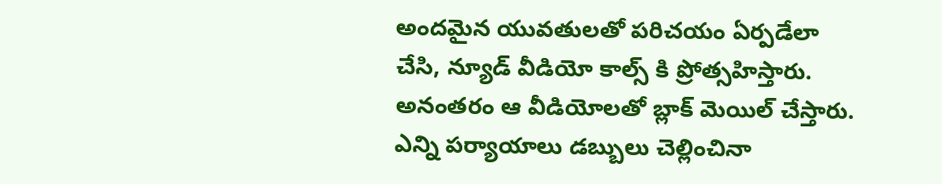అందమైన యువతులతో పరిచయం ఏర్పడేలా చేసి, న్యూడ్ వీడియో కాల్స్ కి ప్రోత్సహిస్తారు. అనంతరం ఆ వీడియోలతో బ్లాక్ మెయిల్ చేస్తారు. ఎన్ని పర్యాయాలు డబ్బులు చెల్లించినా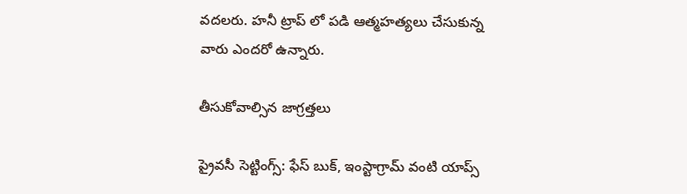వదలరు. హనీ ట్రాప్ లో పడి ఆత్మహత్యలు చేసుకున్న వారు ఎందరో ఉన్నారు.

తీసుకోవాల్సిన జాగ్రత్తలు

ప్రైవసీ సెట్టింగ్స్: ఫేస్ బుక్, ఇంస్టాగ్రామ్ వంటి యాప్స్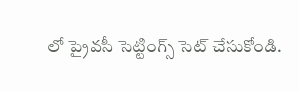లో ప్రైవసీ సెట్టింగ్స్ సెట్ చేసుకోండి.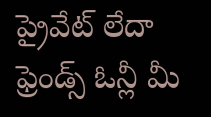ప్రైవేట్ లేదా ఫ్రెండ్స్ ఓన్లీ మీ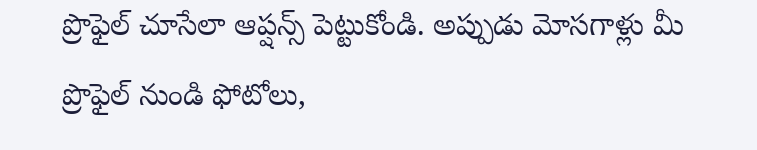ప్రొఫైల్ చూసేలా ఆప్షన్స్ పెట్టుకోండి. అప్పుడు మోసగాళ్లు మీ ప్రొఫైల్ నుండి ఫోటోలు,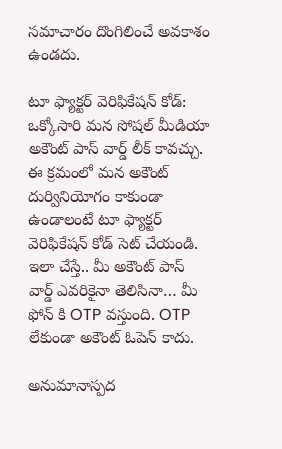సమాచారం దొంగిలించే అవకాశం ఉండదు.

టూ ఫ్యాక్టర్ వెరిఫికేషన్ కోడ్: ఒక్కోసారి మన సోషల్ మీడియా అకౌంట్ పాస్ వార్డ్ లీక్ కావచ్చు. ఈ క్రమంలో మన అకౌంట్ దుర్వినియోగం కాకుండా ఉండాలంటే టూ ఫ్యాక్టర్ వెరిఫికేషన్ కోడ్ సెట్ చేయండి. ఇలా చేస్తే.. మీ అకౌంట్ పాస్ వార్డ్ ఎవరికైనా తెలిసినా… మీ ఫోన్ కి OTP వస్తుంది. OTP లేకుండా అకౌంట్ ఓపెన్ కాదు.

అనుమానాస్పద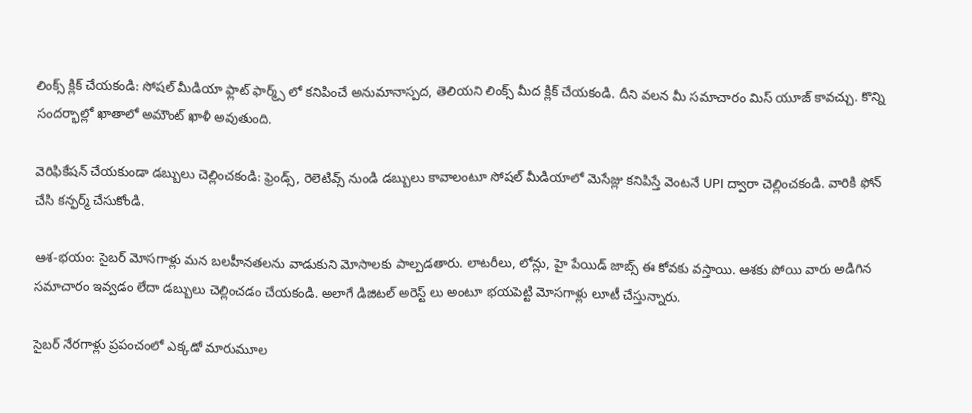లింక్స్ క్లిక్ చేయకండి: సోషల్ మీడియా ఫ్లాట్ ఫార్మ్స్ లో కనిపించే అనుమానాస్పద, తెలియని లింక్స్ మీద క్లిక్ చేయకండి. దీని వలన మీ సమాచారం మిస్ యూజ్ కావచ్చు. కొన్ని సందర్భాల్లో ఖాతాలో అమౌంట్ ఖాళీ అవుతుంది.

వెరిఫికేషన్ చేయకుండా డబ్బులు చెల్లించకండి: ఫ్రెండ్స్, రెలెటివ్స్ నుండి డబ్బులు కావాలంటూ సోషల్ మీడియాలో మెసేజ్లు కనిపిస్తే వెంటనే UPI ద్వారా చెల్లించకండి. వారికి ఫోన్ చేసి కన్ఫర్మ్ చేసుకోండి.

ఆశ-భయం: సైబర్ మోసగాళ్లు మన బలహీనతలను వాడుకుని మోసాలకు పాల్పడతారు. లాటరీలు, లోన్లు, హై పేయిడ్ జాబ్స్ ఈ కోవకు వస్తాయి. ఆశకు పోయి వారు అడిగిన సమాచారం ఇవ్వడం లేదా డబ్బులు చెల్లించడం చేయకండి. అలాగే డిజిటల్ అరెస్ట్ లు అంటూ భయపెట్టి మోసగాళ్లు లూటీ చేస్తున్నారు.

సైబర్ నేరగాళ్లు ప్రపంచంలో ఎక్కడో మారుమూల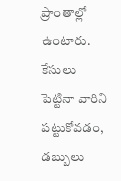ప్రాంతాల్లో ఉంటారు. కేసులు పెట్టినా వారిని పట్టుకోవడం, డబ్బులు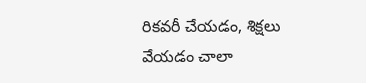రికవరీ చేయడం, శిక్షలు వేయడం చాలా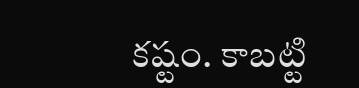కష్టం. కాబట్టి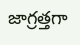జాగ్రత్తగా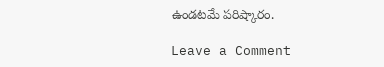ఉండటమే పరిష్కారం.

Leave a Comment